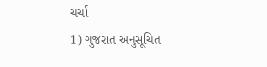ચર્ચા
1) ગુજરાત અનુસૂચિત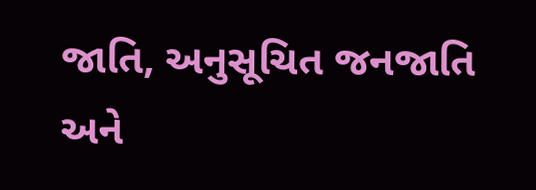જાતિ, અનુસૂચિત જનજાતિ અને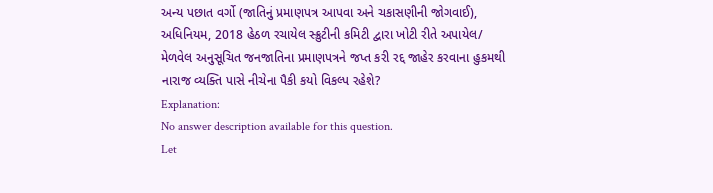અન્ય પછાત વર્ગો (જાતિનું પ્રમાણપત્ર આપવા અને ચકાસણીની જોગવાઈ), અધિનિયમ, 2018 હેઠળ રચાયેલ સ્ક્રુટીની કમિટી દ્વારા ખોટી રીતે અપાયેલ/ મેળવેલ અનુસૂચિત જનજાતિના પ્રમાણપત્રને જપ્ત કરી રદ્દ જાહેર કરવાના હુકમથી નારાજ વ્યક્તિ પાસે નીચેના પૈકી કયો વિકલ્પ રહેશે?
Explanation:
No answer description available for this question.
Let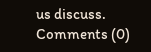us discuss.
Comments (0)